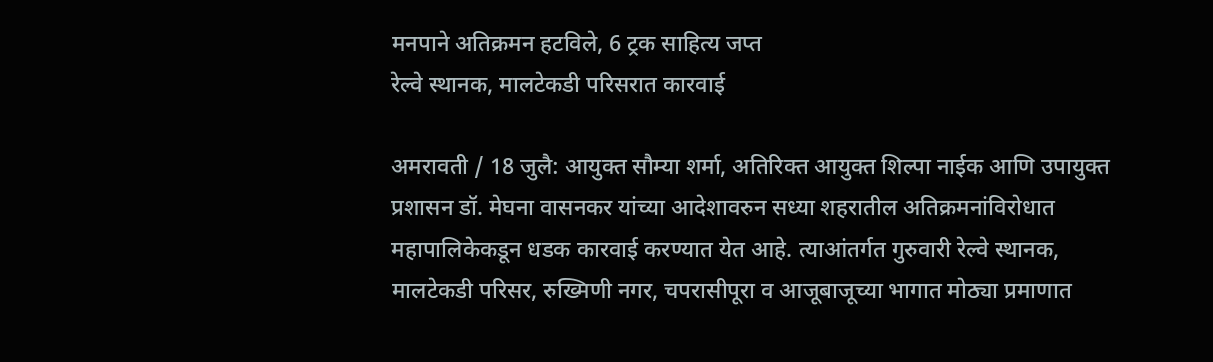मनपाने अतिक्रमन हटविले, 6 ट्रक साहित्य जप्त
रेल्वे स्थानक, मालटेकडी परिसरात कारवाई

अमरावती / 18 जुलै: आयुक्त सौम्या शर्मा, अतिरिक्त आयुक्त शिल्पा नाईक आणि उपायुक्त प्रशासन डॉ. मेघना वासनकर यांच्या आदेशावरुन सध्या शहरातील अतिक्रमनांविरोधात महापालिकेकडून धडक कारवाई करण्यात येत आहे. त्याआंतर्गत गुरुवारी रेल्वे स्थानक, मालटेकडी परिसर, रुख्मिणी नगर, चपरासीपूरा व आजूबाजूच्या भागात मोठ्या प्रमाणात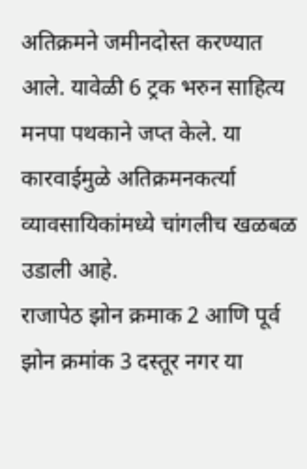अतिक्रमने जमीनदोस्त करण्यात आले. यावेळी 6 ट्रक भरुन साहित्य मनपा पथकाने जप्त केले. या कारवाईमुळे अतिक्रमनकर्त्या व्यावसायिकांमध्ये चांगलीच खळबळ उडाली आहे.
राजापेठ झोन क्रमाक 2 आणि पूर्व झोन क्रमांक 3 दस्तूर नगर या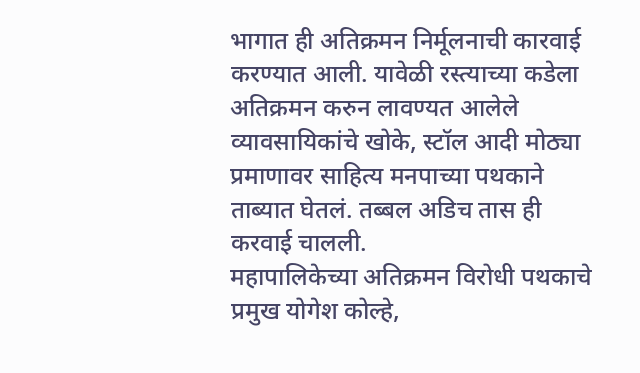भागात ही अतिक्रमन निर्मूलनाची कारवाई करण्यात आली. यावेळी रस्त्याच्या कडेला अतिक्रमन करुन लावण्यत आलेले व्यावसायिकांचे खोके, स्टॉल आदी मोठ्या प्रमाणावर साहित्य मनपाच्या पथकाने ताब्यात घेतलं. तब्बल अडिच तास ही करवाई चालली.
महापालिकेच्या अतिक्रमन विरोधी पथकाचे प्रमुख योगेश कोल्हे,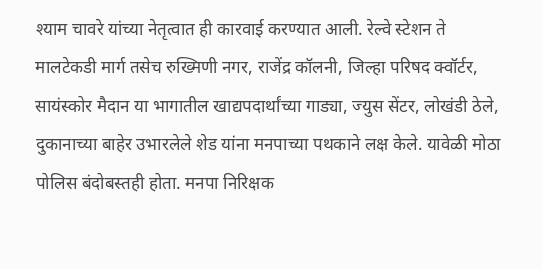श्याम चावरे यांच्या नेतृत्वात ही कारवाई करण्यात आली. रेल्वे स्टेशन ते मालटेकडी मार्ग तसेच रुख्मिणी नगर, राजेंद्र कॉलनी, जिल्हा परिषद क्वॉर्टर, सायंस्कोर मैदान या भागातील खाद्यपदार्थांच्या गाड्या, ज्युस सेंटर, लोखंडी ठेले, दुकानाच्या बाहेर उभारलेले शेड यांना मनपाच्या पथकाने लक्ष केले. यावेळी मोठा पोलिस बंदोबस्तही होता. मनपा निरिक्षक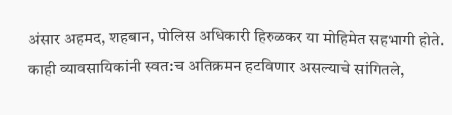अंसार अहमद, शहबान, पोलिस अधिकारी हिरुळकर या मोहिमेत सहभागी होते. काही व्यावसायिकांनी स्वत:च अतिक्रमन हटविणार असल्याचे सांगितले,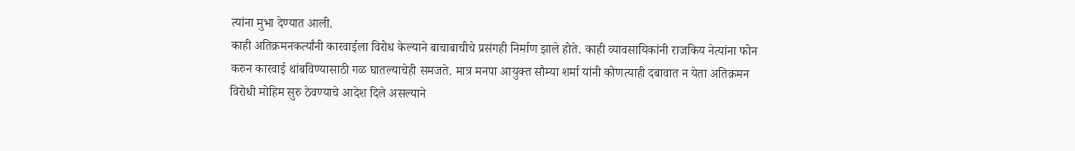त्यांना मुभा देण्यात आली.
काही अतिक्रमनकर्त्यांनी कारवाईला विरोध केल्याने बाचाबाचीचे प्रसंगही निर्माण झाले होते. काही व्यावसायिकांनी राजकिय नेत्यांना फोन करुन कारवाई थांबविण्यासाठी गळ घातल्याचेही समजते. मात्र मनपा आयुक्त सौम्या शर्मा यांनी कोणत्याही दबावात न येता अतिक्रमन विरोधी मोहिम सुरु ठेवण्याचे आदेश दिले असल्याने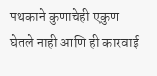पथकाने कुणाचेही एकुण घेतले नाही आणि ही कारवाई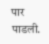पार पाडली.